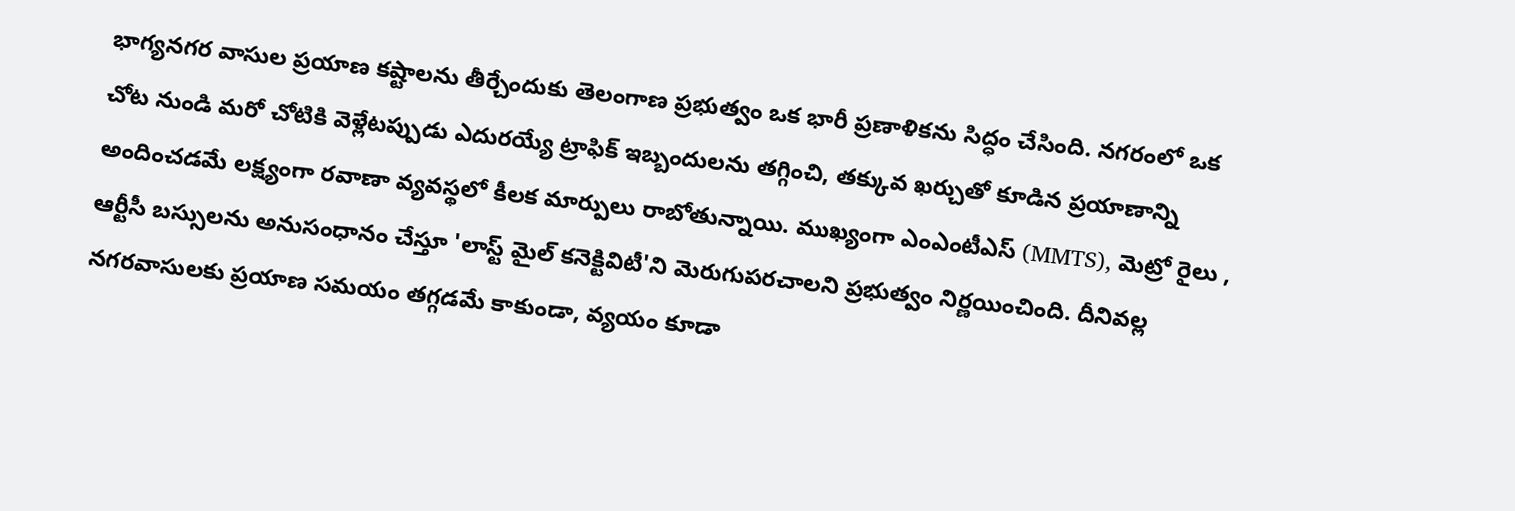భాగ్యనగర వాసుల ప్రయాణ కష్టాలను తీర్చేందుకు తెలంగాణ ప్రభుత్వం ఒక భారీ ప్రణాళికను సిద్ధం చేసింది. నగరంలో ఒక చోట నుండి మరో చోటికి వెళ్లేటప్పుడు ఎదురయ్యే ట్రాఫిక్ ఇబ్బందులను తగ్గించి, తక్కువ ఖర్చుతో కూడిన ప్రయాణాన్ని అందించడమే లక్ష్యంగా రవాణా వ్యవస్థలో కీలక మార్పులు రాబోతున్నాయి. ముఖ్యంగా ఎంఎంటీఎస్ (MMTS), మెట్రో రైలు , ఆర్టీసీ బస్సులను అనుసంధానం చేస్తూ 'లాస్ట్ మైల్ కనెక్టివిటీ'ని మెరుగుపరచాలని ప్రభుత్వం నిర్ణయించింది. దీనివల్ల నగరవాసులకు ప్రయాణ సమయం తగ్గడమే కాకుండా, వ్యయం కూడా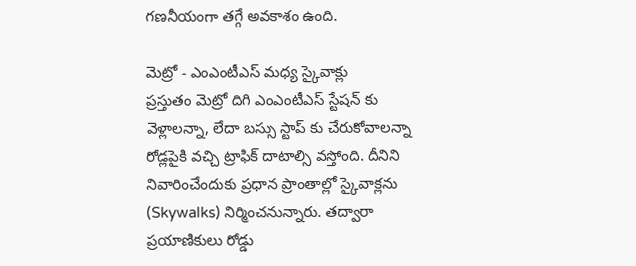గణనీయంగా తగ్గే అవకాశం ఉంది.

మెట్రో - ఎంఎంటీఎస్ మధ్య స్కైవాక్లు
ప్రస్తుతం మెట్రో దిగి ఎంఎంటీఎస్ స్టేషన్ కు వెళ్లాలన్నా, లేదా బస్సు స్టాప్ కు చేరుకోవాలన్నా రోడ్లపైకి వచ్చి ట్రాఫిక్ దాటాల్సి వస్తోంది. దీనిని నివారించేందుకు ప్రధాన ప్రాంతాల్లో స్కైవాక్లను (Skywalks) నిర్మించనున్నారు. తద్వారా ప్రయాణికులు రోడ్డు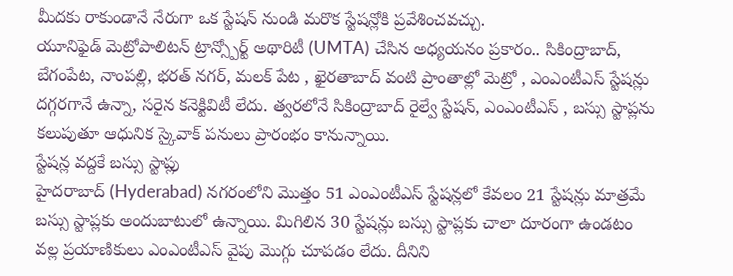మీదకు రాకుండానే నేరుగా ఒక స్టేషన్ నుండి మరొక స్టేషన్లోకి ప్రవేశించవచ్చు.
యూనిఫైడ్ మెట్రోపాలిటన్ ట్రాన్స్పోర్ట్ అథారిటీ (UMTA) చేసిన అధ్యయనం ప్రకారం.. సికింద్రాబాద్, బేగంపేట, నాంపల్లి, భరత్ నగర్, మలక్ పేట , ఖైరతాబాద్ వంటి ప్రాంతాల్లో మెట్రో , ఎంఎంటీఎస్ స్టేషన్లు దగ్గరగానే ఉన్నా, సరైన కనెక్టివిటీ లేదు. త్వరలోనే సికింద్రాబాద్ రైల్వే స్టేషన్, ఎంఎంటీఎస్ , బస్సు స్టాప్లను కలుపుతూ ఆధునిక స్కైవాక్ పనులు ప్రారంభం కానున్నాయి.
స్టేషన్ల వద్దకే బస్సు స్టాప్లు
హైదరాబాద్ (Hyderabad) నగరంలోని మొత్తం 51 ఎంఎంటీఎస్ స్టేషన్లలో కేవలం 21 స్టేషన్లు మాత్రమే బస్సు స్టాప్లకు అందుబాటులో ఉన్నాయి. మిగిలిన 30 స్టేషన్లు బస్సు స్టాప్లకు చాలా దూరంగా ఉండటం వల్ల ప్రయాణికులు ఎంఎంటీఎస్ వైపు మొగ్గు చూపడం లేదు. దీనిని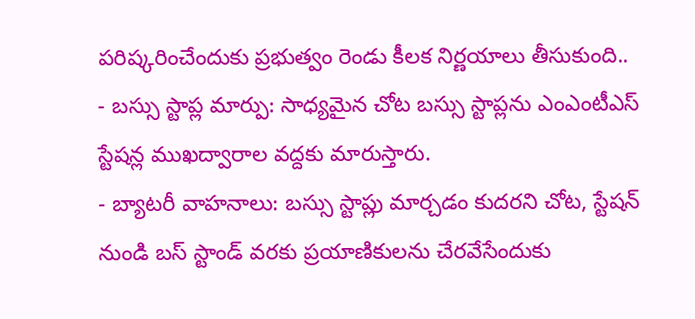పరిష్కరించేందుకు ప్రభుత్వం రెండు కీలక నిర్ణయాలు తీసుకుంది..
- బస్సు స్టాప్ల మార్పు: సాధ్యమైన చోట బస్సు స్టాప్లను ఎంఎంటీఎస్ స్టేషన్ల ముఖద్వారాల వద్దకు మారుస్తారు.
- బ్యాటరీ వాహనాలు: బస్సు స్టాప్లు మార్చడం కుదరని చోట, స్టేషన్ నుండి బస్ స్టాండ్ వరకు ప్రయాణికులను చేరవేసేందుకు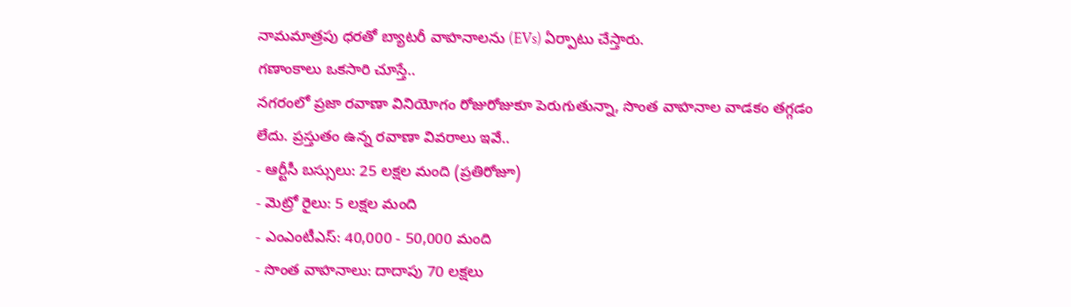నామమాత్రపు ధరతో బ్యాటరీ వాహనాలను (EVs) ఏర్పాటు చేస్తారు.
గణాంకాలు ఒకసారి చూస్తే..
నగరంలో ప్రజా రవాణా వినియోగం రోజురోజుకూ పెరుగుతున్నా, సొంత వాహనాల వాడకం తగ్గడం లేదు. ప్రస్తుతం ఉన్న రవాణా వివరాలు ఇవే..
- ఆర్టీసీ బస్సులు: 25 లక్షల మంది (ప్రతిరోజూ)
- మెట్రో రైలు: 5 లక్షల మంది
- ఎంఎంటీఎస్: 40,000 - 50,000 మంది
- సొంత వాహనాలు: దాదాపు 70 లక్షలు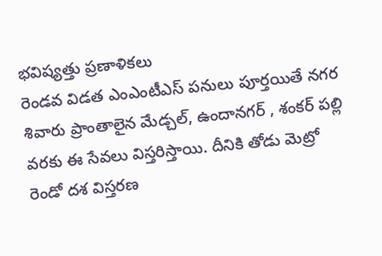భవిష్యత్తు ప్రణాళికలు
రెండవ విడత ఎంఎంటీఎస్ పనులు పూర్తయితే నగర శివారు ప్రాంతాలైన మేడ్చల్, ఉందానగర్ , శంకర్ పల్లి వరకు ఈ సేవలు విస్తరిస్తాయి. దీనికి తోడు మెట్రో రెండో దశ విస్తరణ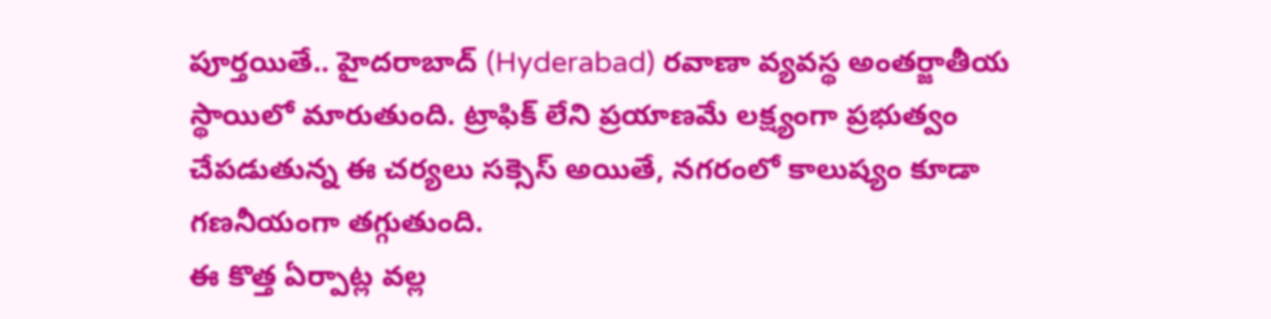పూర్తయితే.. హైదరాబాద్ (Hyderabad) రవాణా వ్యవస్థ అంతర్జాతీయ స్థాయిలో మారుతుంది. ట్రాఫిక్ లేని ప్రయాణమే లక్ష్యంగా ప్రభుత్వం చేపడుతున్న ఈ చర్యలు సక్సెస్ అయితే, నగరంలో కాలుష్యం కూడా గణనీయంగా తగ్గుతుంది.
ఈ కొత్త ఏర్పాట్ల వల్ల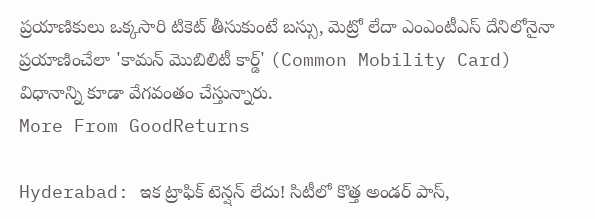ప్రయాణికులు ఒక్కసారి టికెట్ తీసుకుంటే బస్సు, మెట్రో లేదా ఎంఎంటీఎస్ దేనిలోనైనా ప్రయాణించేలా 'కామన్ మొబిలిటీ కార్డ్' (Common Mobility Card) విధానాన్ని కూడా వేగవంతం చేస్తున్నారు.
More From GoodReturns

Hyderabad: ఇక ట్రాఫిక్ టెన్షన్ లేదు! సిటీలో కొత్త అండర్ పాస్,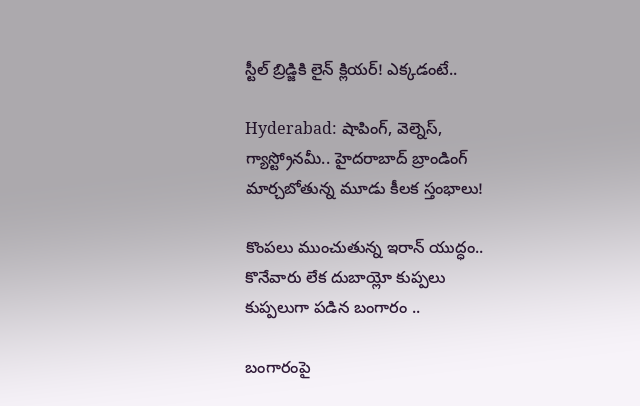స్టీల్ బ్రిడ్జికి లైన్ క్లియర్! ఎక్కడంటే..

Hyderabad: షాపింగ్, వెల్నెస్, గ్యాస్ట్రోనమీ.. హైదరాబాద్ బ్రాండింగ్ మార్చబోతున్న మూడు కీలక స్తంభాలు!

కొంపలు ముంచుతున్న ఇరాన్ యుద్ధం.. కొనేవారు లేక దుబాయ్లో కుప్పలు కుప్పలుగా పడిన బంగారం ..

బంగారంపై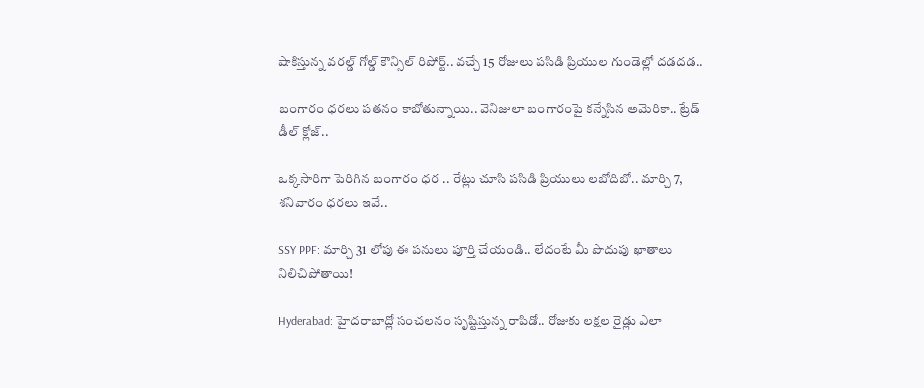షాకిస్తున్న వరల్డ్ గోల్డ్ కౌన్సిల్ రిపోర్ట్.. వచ్చే 15 రోజులు పసిడి ప్రియుల గుండెల్లో దడదడ..

బంగారం ధరలు పతనం కాబోతున్నాయి.. వెనిజులా బంగారంపై కన్నేసిన అమెరికా.. ట్రేడ్ డీల్ క్లోజ్..

ఒక్కసారిగా పెరిగిన బంగారం ధర .. రేట్లు చూసి పసిడి ప్రియులు లబోదిబో.. మార్చి 7, శనివారం ధరలు ఇవే..

SSY PPF: మార్చి 31 లోపు ఈ పనులు పూర్తి చేయండి.. లేదంటే మీ పొదుపు ఖాతాలు నిలిచిపోతాయి!

Hyderabad: హైదరాబాద్లో సంచలనం సృష్టిస్తున్న రాపిడో.. రోజుకు లక్షల రైడ్లు ఎలా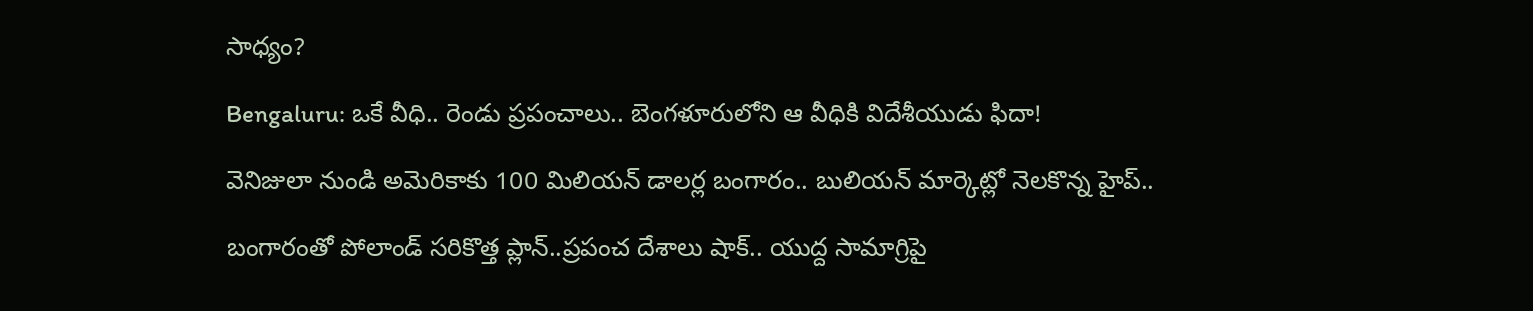సాధ్యం?

Bengaluru: ఒకే వీధి.. రెండు ప్రపంచాలు.. బెంగళూరులోని ఆ వీధికి విదేశీయుడు ఫిదా!

వెనిజులా నుండి అమెరికాకు 100 మిలియన్ డాలర్ల బంగారం.. బులియన్ మార్కెట్లో నెలకొన్న హైప్..

బంగారంతో పోలాండ్ సరికొత్త ప్లాన్..ప్రపంచ దేశాలు షాక్.. యుద్ద సామాగ్రిపై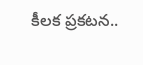కీలక ప్రకటన..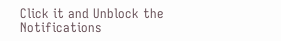Click it and Unblock the Notifications